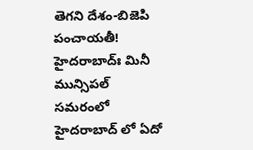తెగని దేశం-బిజెపి పంచాయతీ!
హైదరాబాద్ః మినీ మున్సిపల్ సమరంలో హైదరాబాద్ లో ఏదో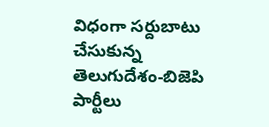విధంగా సర్దుబాటు చేసుకున్న తెలుగుదేశం-బిజెపి పార్టీలు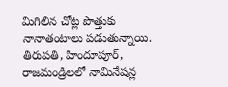మిగిలిన చోట్ల పొత్తుకు నానాతంటాలు పడుతున్నాయి. తిరుపతి, హిందూపూర్, రాజమండ్రిలలో నామినేషన్ల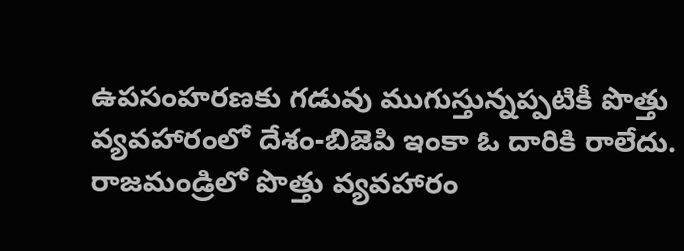ఉపసంహరణకు గడువు ముగుస్తున్నప్పటికీ పొత్తు వ్యవహారంలో దేశం-బిజెపి ఇంకా ఓ దారికి రాలేదు. రాజమండ్రిలో పొత్తు వ్యవహారం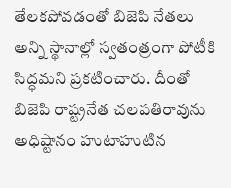తేలకపోవడంతో బిజెపి నేతలు అన్ని స్థానాల్లో స్వతంత్రంగా పోటీకి సిద్ధమని ప్రకటించారు. దీంతో బిజెపి రాష్ట్రనేత చలపతిరావును అధిష్టానం హుటాహుటిన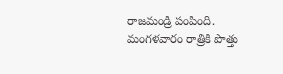రాజమండ్రి పంపింది. మంగళవారం రాత్రికి పొత్తు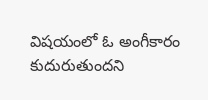విషయంలో ఓ అంగీకారం కుదురుతుందని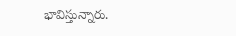భావిస్తున్నారు.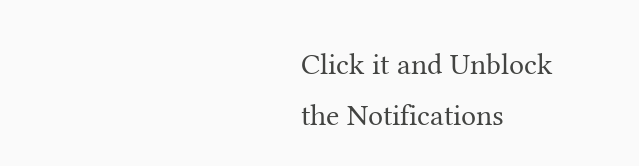Click it and Unblock the Notifications